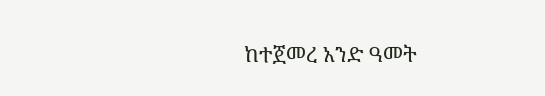ከተጀመረ አንድ ዓመት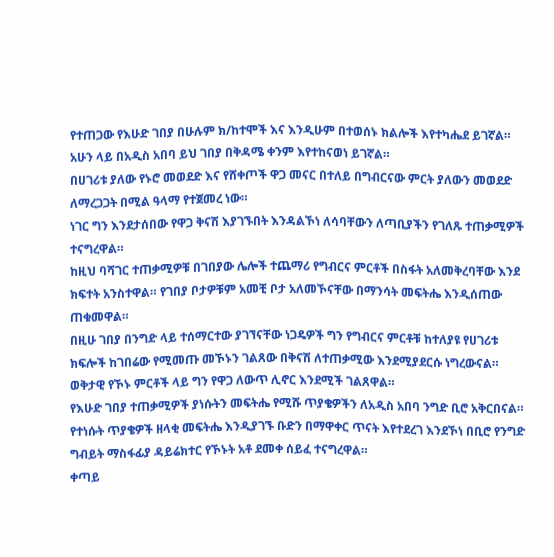የተጠጋው የእሁድ ገበያ በሁሉም ክ/ከተሞች እና እንዲሁም በተወሰኑ ክልሎች እየተካሔደ ይገኛል። አሁን ላይ በአዲስ አበባ ይህ ገበያ በቅዳሜ ቀንም እየተከናወነ ይገኛል።
በሀገሪቱ ያለው የኑሮ መወደድ እና የሸቀጦች ዋጋ መናር በተለይ በግብርናው ምርት ያለውን መወደድ ለማረጋጋት በሚል ዓላማ የተጀመረ ነው።
ነገር ግን እንደታሰበው የዋጋ ቅናሽ እያገኙበት እንዳልኾነ ለሳባቸውን ለጣቢያችን የገለጹ ተጠቃሚዎች ተናግረዋል።
ከዚህ ባሻገር ተጠቃሚዎቹ በገበያው ሌሎች ተጨማሪ የግብርና ምርቶች በስፋት አለመቅረባቸው እንደ ክፍተት አንስተዋል። የገበያ ቦታዎቹም አመቺ ቦታ አለመኾናቸው በማንሳት መፍትሔ እንዲሰጠው ጠቁመዋል።
በዚሁ ገበያ በንግድ ላይ ተሰማርተው ያገኘናቸው ነጋዴዎች ግን የግብርና ምርቶቹ ከተለያዩ የሀገሪቱ ክፍሎች ከገበሬው የሚመጡ መኾኑን ገልጸው በቅናሽ ለተጠቃሚው እንደሚያደርሱ ነግረውናል። ወቅታዊ የኾኑ ምርቶች ላይ ግን የዋጋ ለውጥ ሊኖር እንደሚች ገልጸዋል።
የእሁድ ገበያ ተጠቃሚዎች ያነሱትን መፍትሔ የሚሹ ጥያቄዎችን ለአዲስ አበባ ንግድ ቢሮ አቅርበናል። የተነሱት ጥያቄዎች ዘላቂ መፍትሔ እንዲያገኙ ቡድን በማዋቀር ጥናት እየተደረገ እንደኾነ በቢሮ የንግድ ግብይት ማስፋፊያ ዳይሬክተር የኾኑት አቶ ደመቀ ሰይፈ ተናግረዋል።
ቀጣይ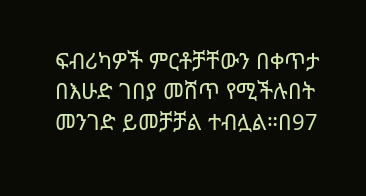ፍብሪካዎች ምርቶቻቸውን በቀጥታ በእሁድ ገበያ መሸጥ የሚችሉበት መንገድ ይመቻቻል ተብሏል።በ97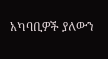አካባቢዎች ያለውን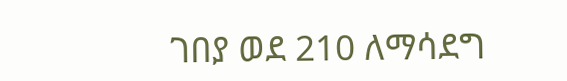ገበያ ወደ 210 ለማሳደግ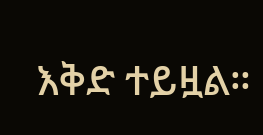እቅድ ተይዟል።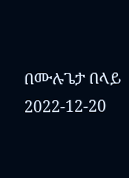በሙሉጌታ በላይ
2022-12-20